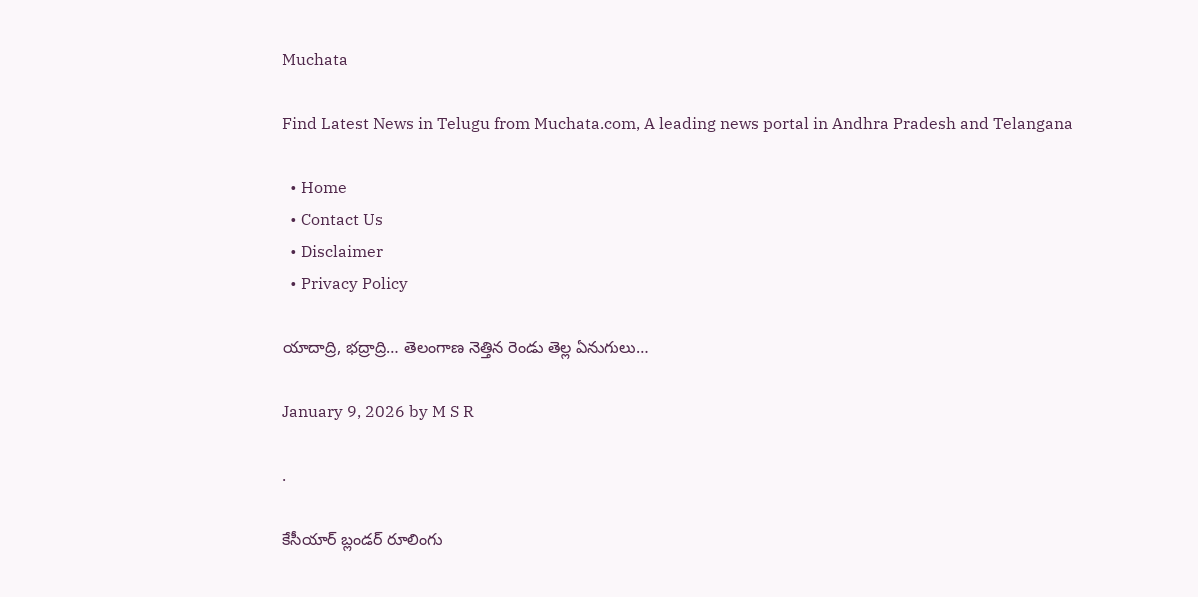Muchata

Find Latest News in Telugu from Muchata.com, A leading news portal in Andhra Pradesh and Telangana

  • Home
  • Contact Us
  • Disclaimer
  • Privacy Policy

యాదాద్రి, భద్రాద్రి… తెలంగాణ నెత్తిన రెండు తెల్ల ఏనుగులు…

January 9, 2026 by M S R

.

కేసీయార్ బ్లండర్ రూలింగు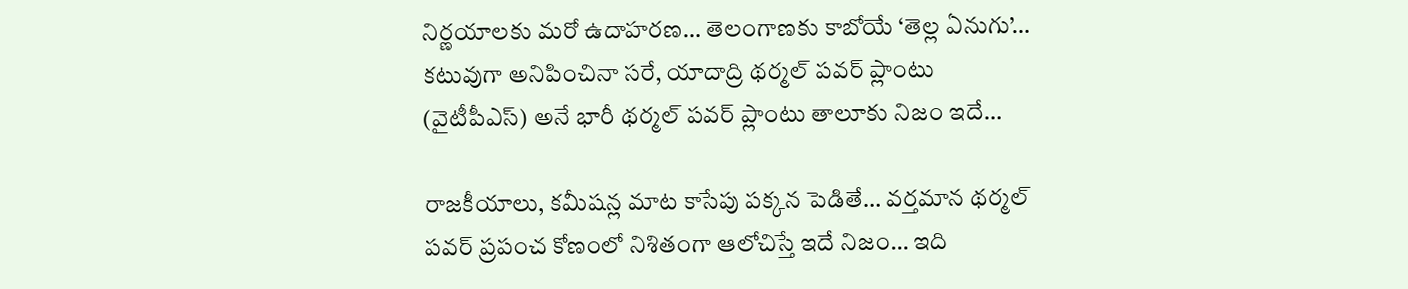నిర్ణయాలకు మరో ఉదాహరణ… తెలంగాణకు కాబోయే ‘తెల్ల ఏనుగు’… కటువుగా అనిపించినా సరే, యాదాద్రి థర్మల్ పవర్ ప్లాంటు (వైటీపీఎస్) అనే భారీ థర్మల్ పవర్ ప్లాంటు తాలూకు నిజం ఇదే…

రాజకీయాలు, కమీషన్ల మాట కాసేపు పక్కన పెడితే… వర్తమాన థర్మల్ పవర్ ప్రపంచ కోణంలో నిశితంగా ఆలోచిస్తే ఇదే నిజం… ఇది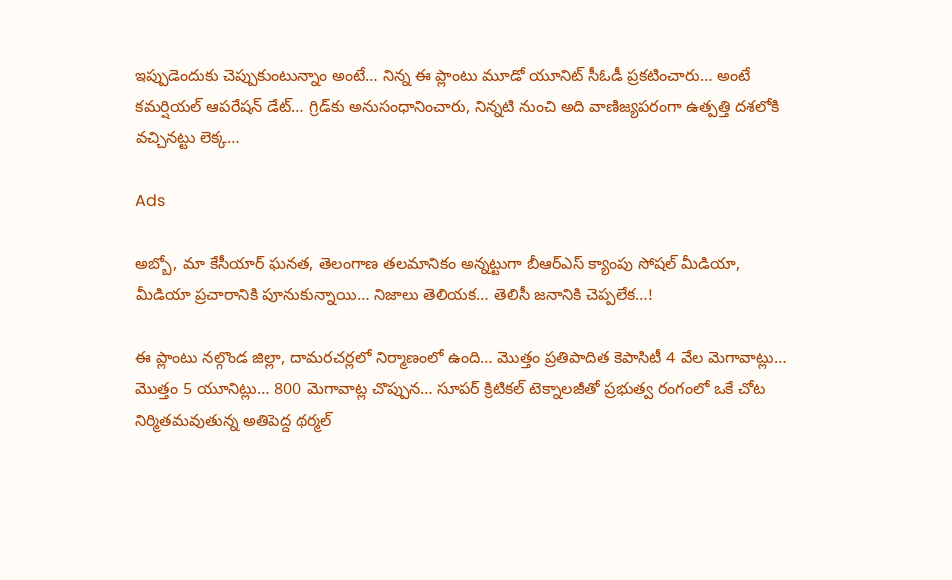ఇప్పుడెందుకు చెప్పుకుంటున్నాం అంటే… నిన్న ఈ ప్లాంటు మూడో యూనిట్‌ సీఓడీ ప్రకటించారు… అంటే కమర్షియల్ ఆపరేషన్ డేట్… గ్రిడ్‌కు అనుసంధానించారు, నిన్నటి నుంచి అది వాణిజ్యపరంగా ఉత్పత్తి దశలోకి వచ్చినట్టు లెక్క…

Ads

అబ్బో, మా కేసీయార్ ఘనత, తెలంగాణ తలమానికం అన్నట్టుగా బీఆర్ఎస్ క్యాంపు సోషల్ మీడియా, మీడియా ప్రచారానికి పూనుకున్నాయి… నిజాలు తెలియక… తెలిసీ జనానికి చెప్పలేక…!

ఈ ప్లాంటు నల్గొండ జిల్లా, దామరచర్లలో నిర్మాణంలో ఉంది… మొత్తం ప్రతిపాదిత కెపాసిటీ 4 వేల మెగావాట్లు… మొత్తం 5 యూనిట్లు… 800 మెగావాట్ల చొప్పున… సూపర్ క్రిటికల్ టెక్నాలజీతో ప్రభుత్వ రంగంలో ఒకే చోట నిర్మితమవుతున్న అతిపెద్ద థర్మల్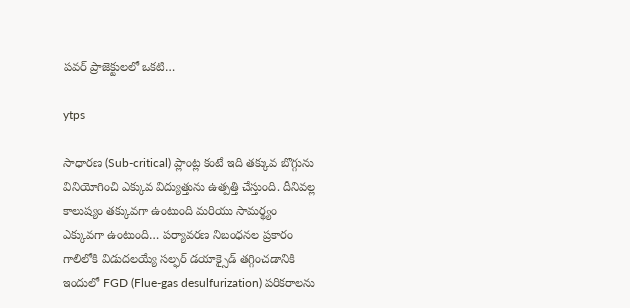పవర్ ప్రాజెక్టులలో ఒకటి…

ytps

సాధారణ (Sub-critical) ప్లాంట్ల కంటే ఇది తక్కువ బొగ్గును వినియోగించి ఎక్కువ విద్యుత్తును ఉత్పత్తి చేస్తుంది. దీనివల్ల కాలుష్యం తక్కువగా ఉంటుంది మరియు సామర్థ్యం ఎక్కువగా ఉంటుంది… పర్యావరణ నిబంధనల ప్రకారం గాలిలోకి విడుదలయ్యే సల్ఫర్ డయాక్సైడ్ తగ్గించడానికి ఇందులో FGD (Flue-gas desulfurization) పరికరాలను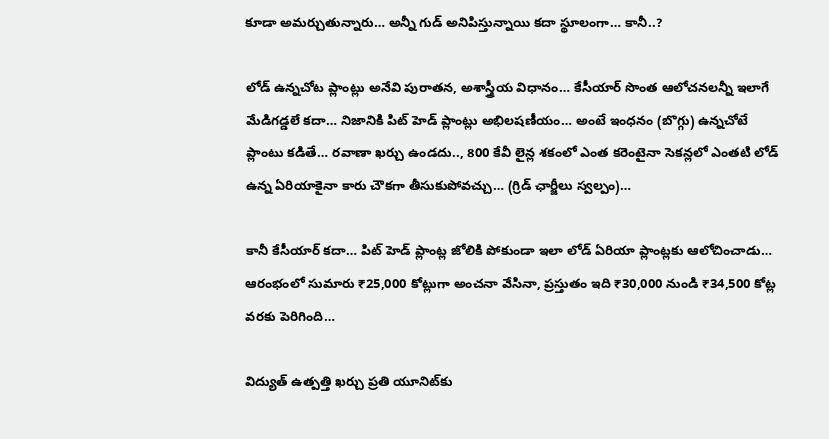కూడా అమర్చుతున్నారు… అన్నీ గుడ్ అనిపిస్తున్నాయి కదా స్థూలంగా… కానీ..?

లోడ్ ఉన్నచోట ప్లాంట్లు అనేవి పురాతన, అశాస్త్రీయ విధానం… కేసీయార్ సొంత ఆలోచనలన్నీ ఇలాగే మేడిగడ్డలే కదా… నిజానికి పిట్ హెడ్ ప్లాంట్లు అభిలషణీయం… అంటే ఇంధనం (బొగ్గు) ఉన్నచోటే ప్లాంటు కడితే… రవాణా ఖర్చు ఉండదు.., 800 కేవీ లైన్ల శకంలో ఎంత కరెంటైనా సెకన్లలో ఎంతటి లోడ్ ఉన్న ఏరియాకైనా కారు చౌకగా తీసుకుపోవచ్చు… (గ్రిడ్ ఛార్జీలు స్వల్పం)…

కానీ కేసీయార్ కదా… పిట్ హెడ్ ప్లాంట్ల జోలికి పోకుండా ఇలా లోడ్ ఏరియా ప్లాంట్లకు ఆలోచించాడు… ఆరంభంలో సుమారు ₹25,000 కోట్లుగా అంచనా వేసినా, ప్రస్తుతం ఇది ₹30,000 నుండి ₹34,500 కోట్ల వరకు పెరిగింది…

విద్యుత్ ఉత్పత్తి ఖర్చు ప్రతి యూనిట్‌కు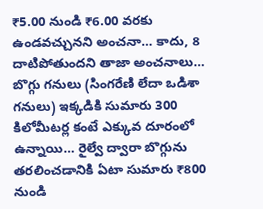₹5.00 నుండి ₹6.00 వరకు ఉండవచ్చునని అంచనా… కాదు, 8 దాటిపోతుందని తాజా అంచనాలు… బొగ్గు గనులు (సింగరేణి లేదా ఒడిశా గనులు) ఇక్కడికి సుమారు 300 కిలోమీటర్ల కంటే ఎక్కువ దూరంలో ఉన్నాయి… రైల్వే ద్వారా బొగ్గును తరలించడానికి ఏటా సుమారు ₹800 నుండి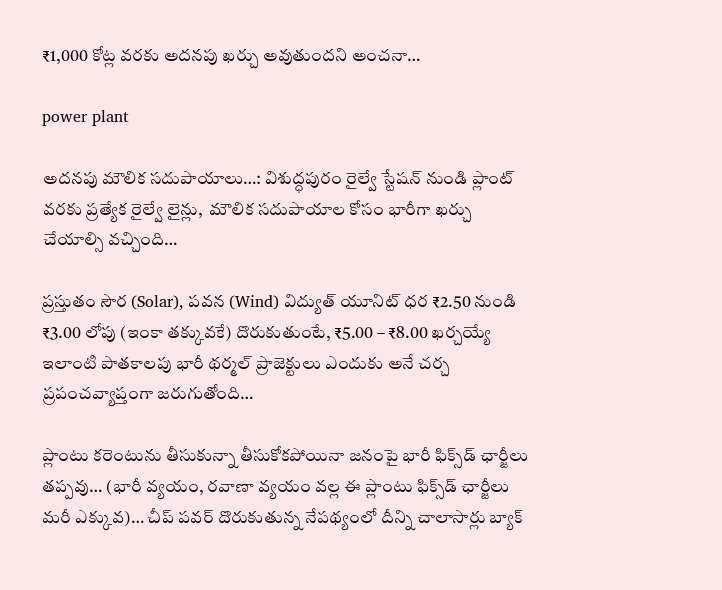₹1,000 కోట్ల వరకు అదనపు ఖర్చు అవుతుందని అంచనా…

power plant

అదనపు మౌలిక సదుపాయాలు…: విశుద్ధపురం రైల్వే స్టేషన్ నుండి ప్లాంట్ వరకు ప్రత్యేక రైల్వే లైన్లు,  మౌలిక సదుపాయాల కోసం భారీగా ఖర్చు చేయాల్సి వచ్చింది…

ప్రస్తుతం సౌర (Solar), పవన (Wind) విద్యుత్ యూనిట్ ధర ₹2.50 నుండి ₹3.00 లోపు (ఇంకా తక్కువకే) దొరుకుతుంటే, ₹5.00 – ₹8.00 ఖర్చయ్యే ఇలాంటి పాతకాలపు భారీ థర్మల్ ప్రాజెక్టులు ఎందుకు అనే చర్చ ప్రపంచవ్యాప్తంగా జరుగుతోంది…

ప్లాంటు కరెంటును తీసుకున్నా తీసుకోకపోయినా జనంపై భారీ ఫిక్స్‌డ్ ఛార్జీలు తప్పవు… (భారీ వ్యయం, రవాణా వ్యయం వల్ల ఈ ప్లాంటు ఫిక్స్‌డ్ ఛార్జీలు మరీ ఎక్కువ)… చీప్ పవర్ దొరుకుతున్న నేపథ్యంలో దీన్ని చాలాసార్లు బ్యాక్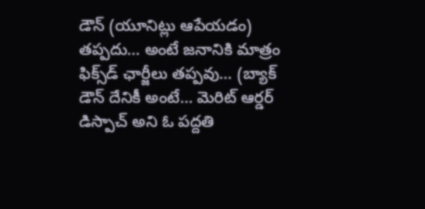డౌన్ (యూనిట్లు ఆపేయడం) తప్పదు… అంటే జనానికి మాత్రం ఫిక్స్‌డ్ ఛార్జీలు తప్పవు… (బ్యాక్ డౌన్ దేనికీ అంటే… మెరిట్ ఆర్డర్ డిస్పాచ్ అని ఓ పద్దతి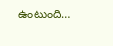ఉంటుంది…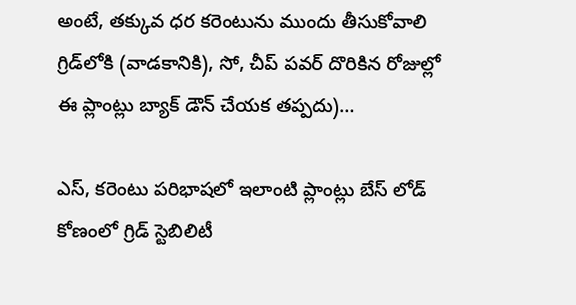అంటే, తక్కువ ధర కరెంటును ముందు తీసుకోవాలి గ్రిడ్‌లోకి (వాడకానికి), సో, చీప్ పవర్ దొరికిన రోజుల్లో ఈ ప్లాంట్లు బ్యాక్ డౌన్ చేయక తప్పదు)…

ఎస్, కరెంటు పరిభాషలో ఇలాంటి ప్లాంట్లు బేస్ లోడ్ కోణంలో గ్రిడ్ స్టెబిలిటీ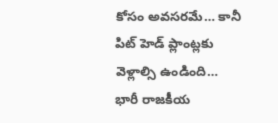కోసం అవసరమే… కానీ పిట్ హెడ్ ప్లాంట్లకు వెళ్లాల్సి ఉండింది… భారీ రాజకీయ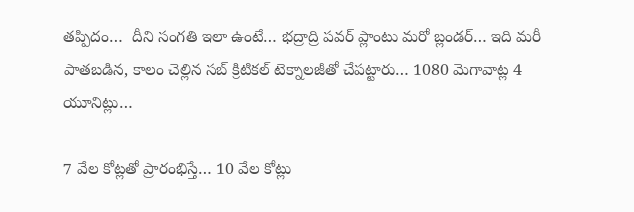తప్పిదం…  దీని సంగతి ఇలా ఉంటే… భద్రాద్రి పవర్ ప్లాంటు మరో బ్లండర్… ఇది మరీ పాతబడిన, కాలం చెల్లిన సబ్ క్రిటికల్ టెక్నాలజీతో చేపట్టారు… 1080 మెగావాట్ల 4 యూనిట్లు…

7 వేల కోట్లతో ప్రారంభిస్తే… 10 వేల కోట్లు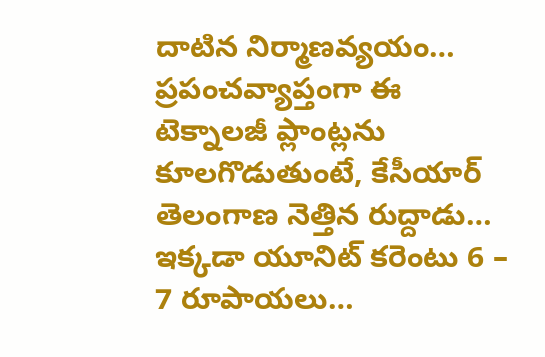దాటిన నిర్మాణవ్యయం… ప్రపంచవ్యాప్తంగా ఈ టెక్నాలజీ ప్లాంట్లను కూలగొడుతుంటే, కేసీయార్ తెలంగాణ నెత్తిన రుద్దాడు… ఇక్కడా యూనిట్ కరెంటు 6 – 7 రూపాయలు…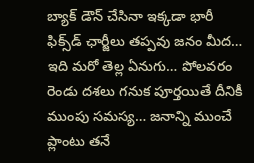బ్యాక్ డౌన్ చేసినా ఇక్కడా భారీ ఫిక్స్‌డ్ ఛార్జీలు తప్పవు జనం మీద… ఇది మరో తెల్ల ఏనుగు… పోలవరం రెండు దశలు గనుక పూర్తయితే దీనికీ ముంపు సమస్య… జనాన్ని ముంచే ప్లాంటు తనే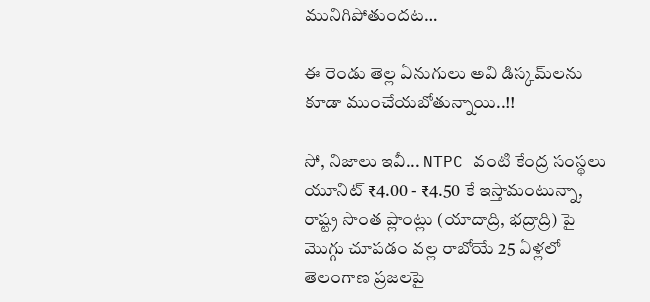మునిగిపోతుందట…

ఈ రెండు తెల్ల ఏనుగులు అవి డిస్కమ్‌లను కూడా ముంచేయబోతున్నాయి..!!

సో, నిజాలు ఇవీ... NTPC వంటి కేంద్ర సంస్థలు యూనిట్ ₹4.00 - ₹4.50 కే ఇస్తామంటున్నా, రాష్ట్ర సొంత ప్లాంట్లు (యాదాద్రి, భద్రాద్రి) పై మొగ్గు చూపడం వల్ల రాబోయే 25 ఏళ్లలో తెలంగాణ ప్రజలపై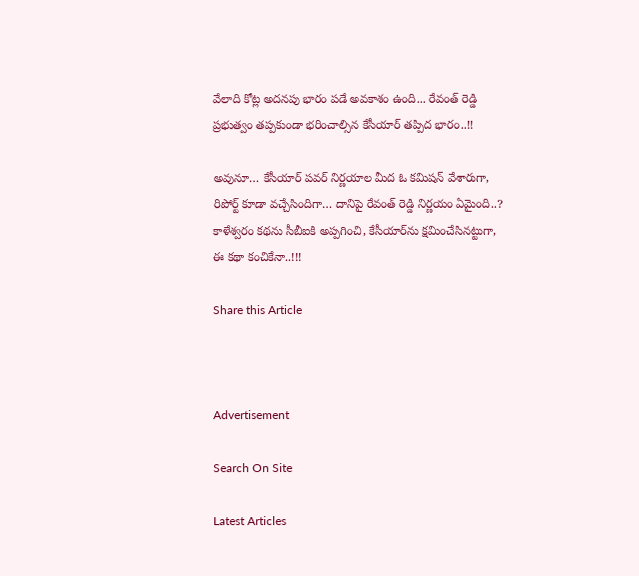వేలాది కోట్ల అదనపు భారం పడే అవకాశం ఉంది... రేవంత్ రెడ్డి ప్రభుత్వం తప్పకుండా భరించాల్సిన కేసీయార్ తప్పిద భారం..!!

అవునూ… కేసీయార్ పవర్ నిర్ణయాల మీద ఓ కమిషన్ వేశారుగా, రిపోర్ట్ కూడా వచ్చేసిందిగా… దానిపై రేవంత్ రెడ్డి నిర్ణయం ఏమైంది..? కాళేశ్వరం కథను సీబీఐకి అప్పగించి, కేసీయార్‌ను క్షమించేసినట్టుగా, ఈ కథా కంచికేనా..!!!

Share this Article



Advertisement

Search On Site

Latest Articles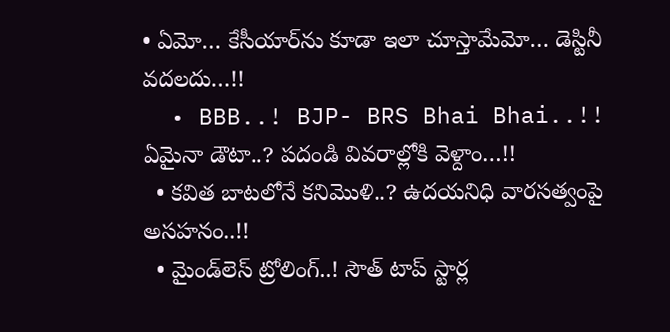• ఏమో… కేసీయార్‌ను కూడా ఇలా చూస్తామేమో… డెస్టినీ వదలదు…!!
  • BBB..! BJP- BRS Bhai Bhai..!! ఏమైనా డౌటా..? పదండి వివరాల్లోకి వెళ్దాం…!!
  • కవిత బాటలోనే కనిమొళి..? ఉదయనిధి వారసత్వంపై అసహనం..!!
  • మైండ్‌లెస్ ట్రోలింగ్..! సౌత్ టాప్ స్టార్ల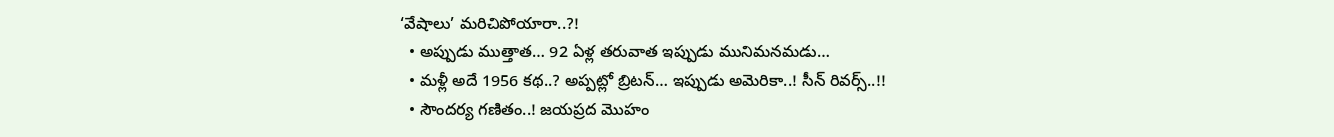‘వేషాలు’ మరిచిపోయారా..?!
  • అప్పుడు ముత్తాత… 92 ఏళ్ల తరువాత ఇప్పుడు మునిమనమడు…
  • మళ్లీ అదే 1956 కథ..? అప్పట్లో బ్రిటన్… ఇప్పుడు అమెరికా..! సీన్ రివర్స్..!!
  • సౌందర్య గణితం..! జయప్రద మొహం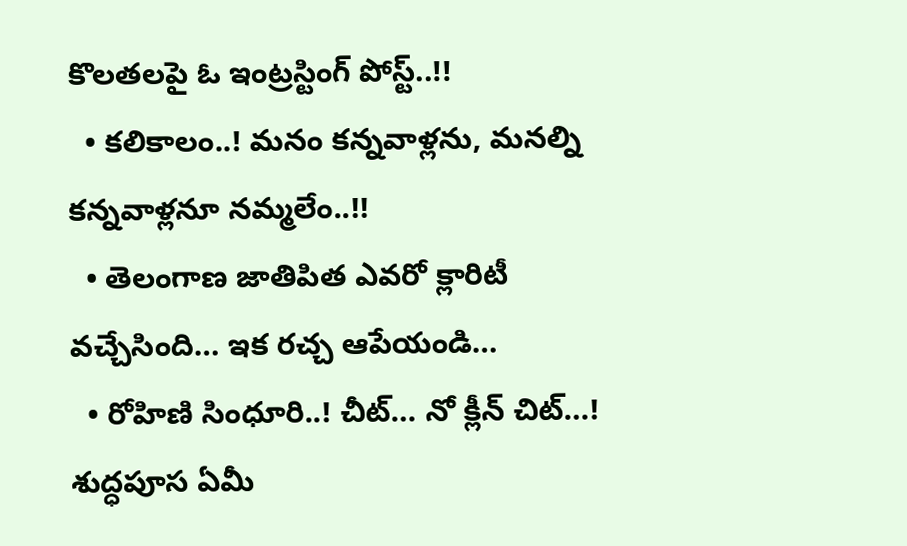కొలతలపై ఓ ఇంట్రస్టింగ్ పోస్ట్..!!
  • కలికాలం..! మనం కన్నవాళ్లను, మనల్ని కన్నవాళ్లనూ నమ్మలేం..!!
  • తెలంగాణ జాతిపిత ఎవరో క్లారిటీ వచ్చేసింది… ఇక రచ్చ ఆపేయండి…
  • రోహిణి సింధూరి..! చీట్… నో క్లీన్ చిట్…! శుద్ధపూస ఏమీ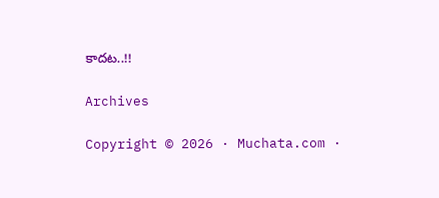కాదట..!!

Archives

Copyright © 2026 · Muchata.com ·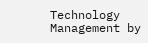Technology Management by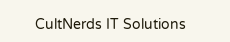CultNerds IT Solutions